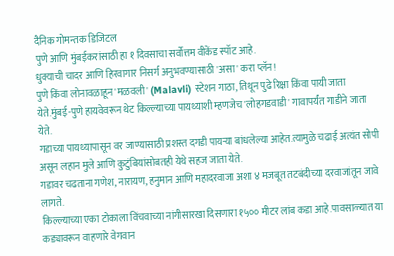दैनिक गोमन्तक डिजिटल
पुणे आणि मुंबईकरांसाठी हा १ दिवसाचा सर्वोत्तम वीकेंड स्पॉट आहे.
धुक्याची चादर आणि हिरवागार निसर्ग अनुभवण्यासाठी 'असा' करा प्लॅन!
पुणे किंवा लोनावळाहून 'मळवली' (Malavli) स्टेशन गाठा, तिथून पुढे रिक्षा किंवा पायी जाता येते.मुंबई-पुणे हायवेवरून थेट किल्ल्याच्या पायथ्याशी म्हणजेच 'लोहगडवाडी' गावापर्यंत गाडीने जाता येते.
गडाच्या पायथ्यापासून वर जाण्यासाठी प्रशस्त दगडी पायऱ्या बांधलेल्या आहेत.त्यामुळे चढाई अत्यंत सोपी असून लहान मुले आणि कुटुंबियांसोबतही येथे सहज जाता येते.
गडावर चढताना गणेश, नारायण, हनुमान आणि महादरवाजा अशा ४ मजबूत तटबंदीच्या दरवाजांतून जावे लागते.
किल्ल्याच्या एका टोकाला विंचवाच्या नांगीसारखा दिसणारा १५०० मीटर लांब कडा आहे.पावसाळ्यात या कड्यावरून वाहणारे वेगवान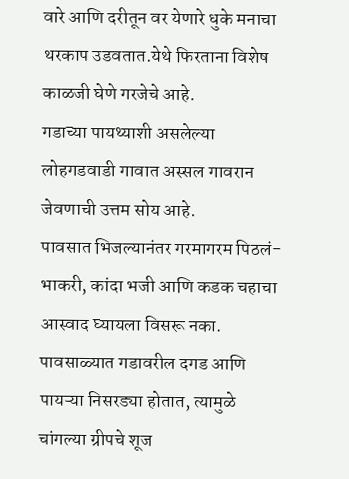वारे आणि दरीतून वर येणारे धुके मनाचा थरकाप उडवतात.येथे फिरताना विशेष काळजी घेणे गरजेचे आहे.
गडाच्या पायथ्याशी असलेल्या लोहगडवाडी गावात अस्सल गावरान जेवणाची उत्तम सोय आहे.
पावसात भिजल्यानंतर गरमागरम पिठलं-भाकरी, कांदा भजी आणि कडक चहाचा आस्वाद घ्यायला विसरू नका.
पावसाळ्यात गडावरील दगड आणि पायऱ्या निसरड्या होतात, त्यामुळे चांगल्या ग्रीपचे शूज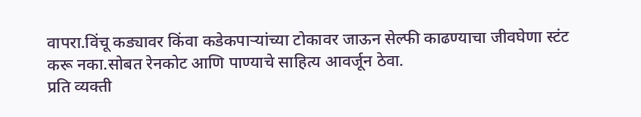वापरा.विंचू कड्यावर किंवा कडेकपाऱ्यांच्या टोकावर जाऊन सेल्फी काढण्याचा जीवघेणा स्टंट करू नका.सोबत रेनकोट आणि पाण्याचे साहित्य आवर्जून ठेवा.
प्रति व्यक्ती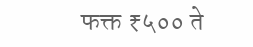फक्त ₹५०० ते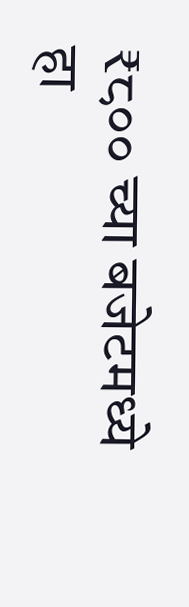₹८०० च्या बजेटमध्ये हा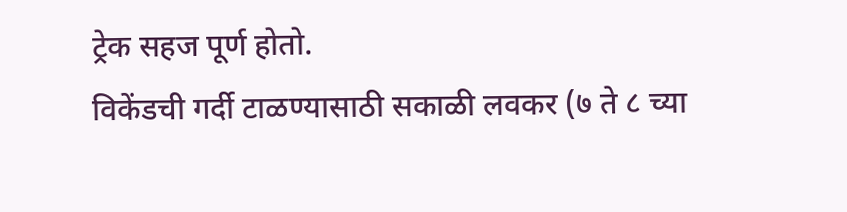ट्रेक सहज पूर्ण होतो.
विकेंडची गर्दी टाळण्यासाठी सकाळी लवकर (७ ते ८ च्या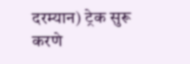दरम्यान) ट्रेक सुरू करणे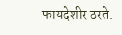फायदेशीर ठरते.